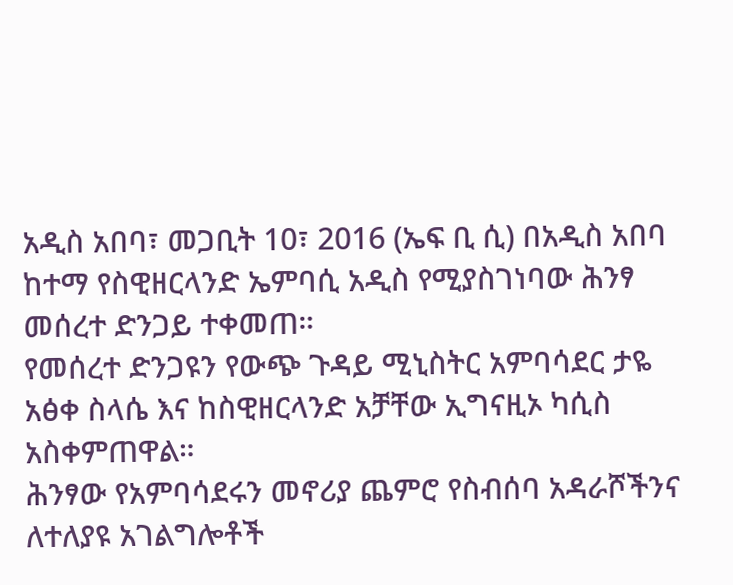አዲስ አበባ፣ መጋቢት 10፣ 2016 (ኤፍ ቢ ሲ) በአዲስ አበባ ከተማ የስዊዘርላንድ ኤምባሲ አዲስ የሚያስገነባው ሕንፃ መሰረተ ድንጋይ ተቀመጠ።
የመሰረተ ድንጋዩን የውጭ ጉዳይ ሚኒስትር አምባሳደር ታዬ አፅቀ ስላሴ እና ከስዊዘርላንድ አቻቸው ኢግናዚኦ ካሲስ አስቀምጠዋል።
ሕንፃው የአምባሳደሩን መኖሪያ ጨምሮ የስብሰባ አዳራሾችንና ለተለያዩ አገልግሎቶች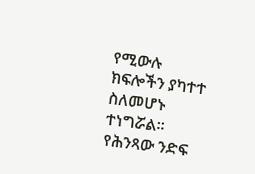የሚውሉ ክፍሎችን ያካተተ ስለመሆኑ ተነግሯል፡፡
የሕንጻው ንድፍ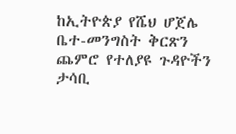ከኢትዮጵያ የሼህ ሆጀሌ ቤተ-መንግስት ቅርጽን ጨምሮ የተለያዩ ጉዳዮችን ታሳቢ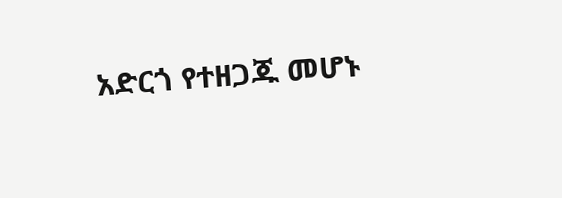አድርጎ የተዘጋጁ መሆኑ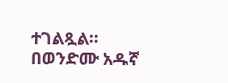ተገልጿል።
በወንድሙ አዱኛ